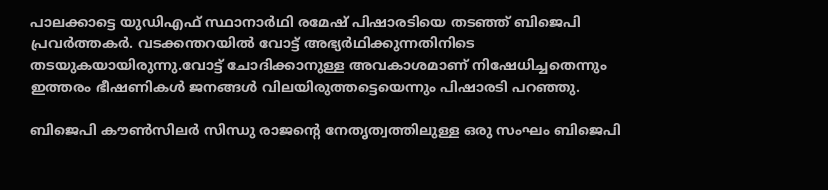പാലക്കാട്ടെ യുഡിഎഫ് സ്ഥാനാര്‍ഥി രമേഷ് പിഷാരടിയെ തടഞ്ഞ് ബിജെപി പ്രവര്‍ത്തകര്‍. വടക്കന്തറയില്‍ വോട്ട് അഭ്യര്‍ഥിക്കുന്നതിനിടെ തടയുകയായിരുന്നു.വോട്ട് ചോദിക്കാനുള്ള അവകാശമാണ് നിഷേധിച്ചതെന്നും ഇത്തരം ഭീഷണികള്‍ ജനങ്ങള്‍ വിലയിരുത്തട്ടെയെന്നും പിഷാരടി പറഞ്ഞു.

ബിജെപി കൗണ്‍സിലര്‍ സിന്ധു രാജന്റെ നേതൃത്വത്തിലുള്ള ഒരു സംഘം ബിജെപി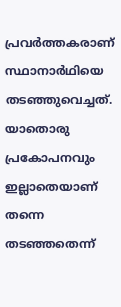പ്രവര്‍ത്തകരാണ് സ്ഥാനാര്‍ഥിയെ തടഞ്ഞുവെച്ചത്. യാതൊരു പ്രകോപനവും ഇല്ലാതെയാണ് തന്നെ തടഞ്ഞതെന്ന്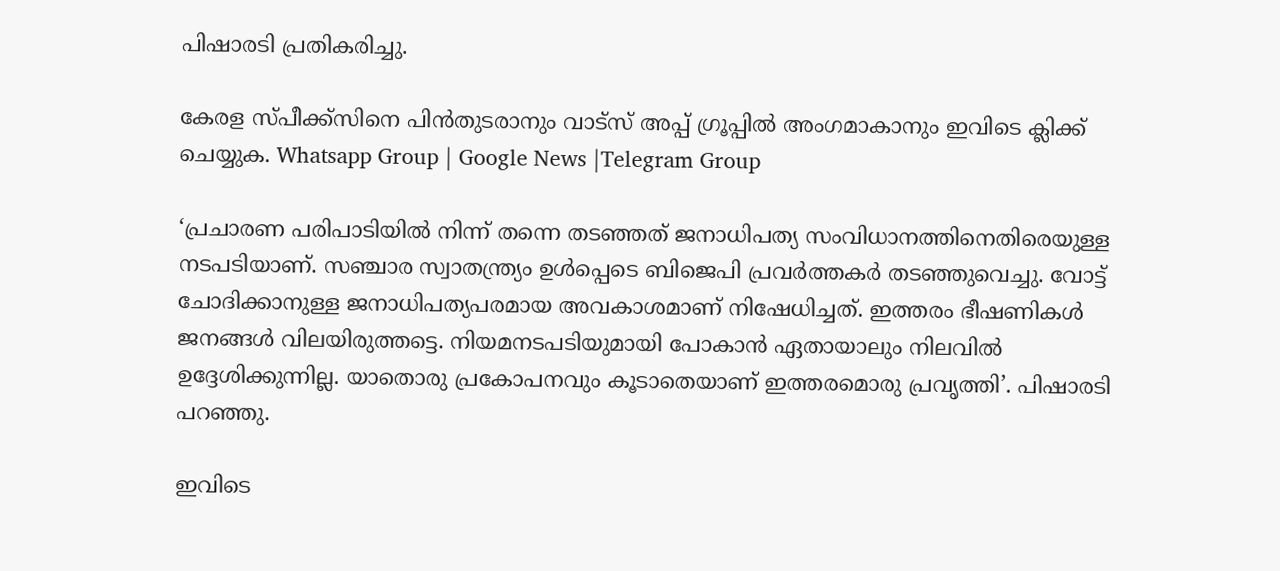പിഷാരടി പ്രതികരിച്ചു.

കേരള സ്പീക്ക്സിനെ പിൻതുടരാനും വാട്സ് അപ്പ് ഗ്രൂപ്പിൽ അംഗമാകാനും ഇവിടെ ക്ലിക്ക് ചെയ്യുക. Whatsapp Group | Google News |Telegram Group

‘പ്രചാരണ പരിപാടിയില്‍ നിന്ന് തന്നെ തടഞ്ഞത് ജനാധിപത്യ സംവിധാനത്തിനെതിരെയുള്ള നടപടിയാണ്. സഞ്ചാര സ്വാതന്ത്ര്യം ഉള്‍പ്പെടെ ബിജെപി പ്രവര്‍ത്തകര്‍ തടഞ്ഞുവെച്ചു. വോട്ട് ചോദിക്കാനുള്ള ജനാധിപത്യപരമായ അവകാശമാണ് നിഷേധിച്ചത്. ഇത്തരം ഭീഷണികള്‍ ജനങ്ങള്‍ വിലയിരുത്തട്ടെ. നിയമനടപടിയുമായി പോകാന്‍ ഏതായാലും നിലവില്‍ ഉദ്ദേശിക്കുന്നില്ല. യാതൊരു പ്രകോപനവും കൂടാതെയാണ് ഇത്തരമൊരു പ്രവൃത്തി’. പിഷാരടി പറഞ്ഞു.

ഇവിടെ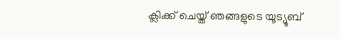ക്ലിക്ക് ചെയ്ത് ഞങ്ങളുടെ യൂട്യൂബ്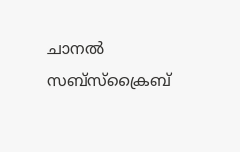ചാനൽ സബ്സ്ക്രൈബ്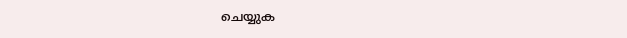ചെയ്യുക